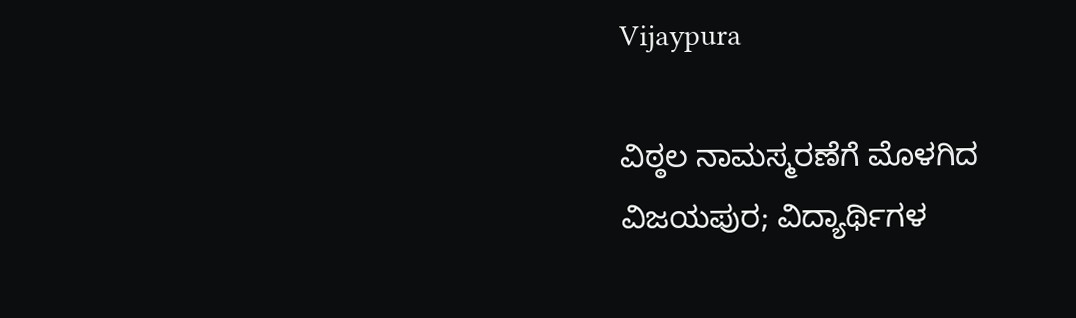Vijaypura

ವಿಠ್ಠಲ ನಾಮಸ್ಮರಣೆಗೆ ಮೊಳಗಿದ ವಿಜಯಪುರ; ವಿದ್ಯಾರ್ಥಿಗಳ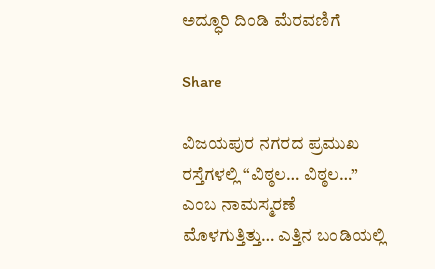ಅದ್ಧೂರಿ ದಿಂಡಿ ಮೆರವಣಿಗೆ

Share

ವಿಜಯಪುರ ನಗರದ ಪ್ರಮುಖ ರಸ್ತೆಗಳಲ್ಲಿ “ವಿಠ್ಠಲ… ವಿಠ್ಠಲ…” ಎಂಬ ನಾಮಸ್ಮರಣೆ ಮೊಳಗುತ್ತಿತ್ತು… ಎತ್ತಿನ ಬಂಡಿಯಲ್ಲಿ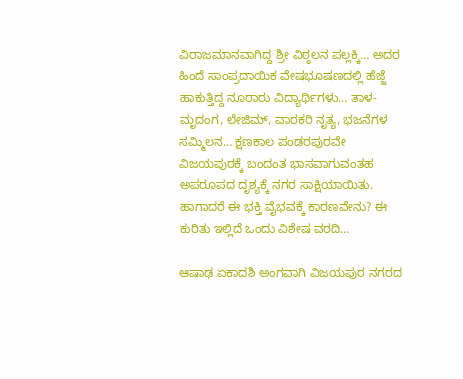ವಿರಾಜಮಾನವಾಗಿದ್ದ ಶ್ರೀ ವಿಠ್ಠಲನ ಪಲ್ಲಕ್ಕಿ… ಅದರ ಹಿಂದೆ ಸಾಂಪ್ರದಾಯಿಕ ವೇಷಭೂಷಣದಲ್ಲಿ ಹೆಜ್ಜೆ ಹಾಕುತ್ತಿದ್ದ ನೂರಾರು ವಿದ್ಯಾರ್ಥಿಗಳು… ತಾಳ-ಮೃದಂಗ, ಲೇಜಿಮ್, ವಾರಕರಿ ನೃತ್ಯ, ಭಜನೆಗಳ ಸಮ್ಮಿಲನ… ಕ್ಷಣಕಾಲ ಪಂಡರಪುರವೇ ವಿಜಯಪುರಕ್ಕೆ ಬಂದಂತ ಭಾಸವಾಗುವಂತಹ ಅಪರೂಪದ ದೃಶ್ಯಕ್ಕೆ ನಗರ ಸಾಕ್ಷಿಯಾಯಿತು. ಹಾಗಾದರೆ ಈ ಭಕ್ತಿ ವೈಭವಕ್ಕೆ ಕಾರಣವೇನು? ಈ ಕುರಿತು ಇಲ್ಲಿದೆ ಒಂದು ವಿಶೇಷ ವರದಿ…

ಆಷಾಢ ಏಕಾದಶಿ ಅಂಗವಾಗಿ ವಿಜಯಪುರ ನಗರದ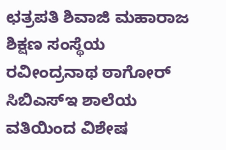ಛತ್ರಪತಿ ಶಿವಾಜಿ ಮಹಾರಾಜ ಶಿಕ್ಷಣ ಸಂಸ್ಥೆಯ ರವೀಂದ್ರನಾಥ ಠಾಗೋರ್ ಸಿಬಿಎಸ್ಇ ಶಾಲೆಯ ವತಿಯಿಂದ ವಿಶೇಷ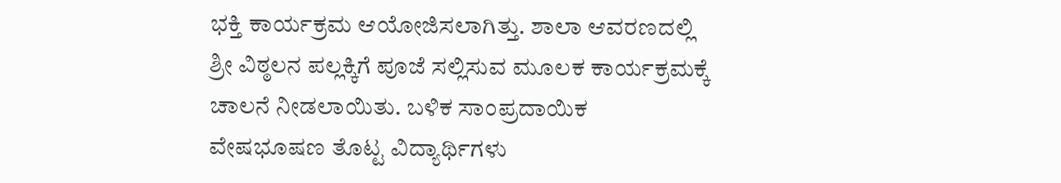ಭಕ್ತಿ ಕಾರ್ಯಕ್ರಮ ಆಯೋಜಿಸಲಾಗಿತ್ತು. ಶಾಲಾ ಆವರಣದಲ್ಲಿ ಶ್ರೀ ವಿಠ್ಠಲನ ಪಲ್ಲಕ್ಕಿಗೆ ಪೂಜೆ ಸಲ್ಲಿಸುವ ಮೂಲಕ ಕಾರ್ಯಕ್ರಮಕ್ಕೆ ಚಾಲನೆ ನೀಡಲಾಯಿತು. ಬಳಿಕ ಸಾಂಪ್ರದಾಯಿಕ ವೇಷಭೂಷಣ ತೊಟ್ಟ ವಿದ್ಯಾರ್ಥಿಗಳು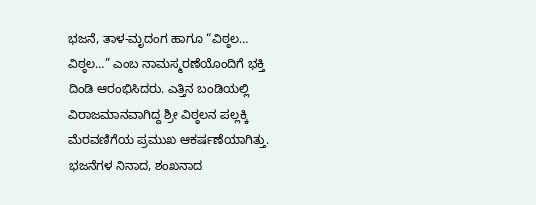ಭಜನೆ, ತಾಳ-ಮೃದಂಗ ಹಾಗೂ “ವಿಠ್ಠಲ… ವಿಠ್ಠಲ…” ಎಂಬ ನಾಮಸ್ಮರಣೆಯೊಂದಿಗೆ ಭಕ್ತಿ ದಿಂಡಿ ಆರಂಭಿಸಿದರು. ಎತ್ತಿನ ಬಂಡಿಯಲ್ಲಿ ವಿರಾಜಮಾನವಾಗಿದ್ದ ಶ್ರೀ ವಿಠ್ಠಲನ ಪಲ್ಲಕ್ಕಿ ಮೆರವಣಿಗೆಯ ಪ್ರಮುಖ ಆಕರ್ಷಣೆಯಾಗಿತ್ತು. ಭಜನೆಗಳ ನಿನಾದ, ಶಂಖನಾದ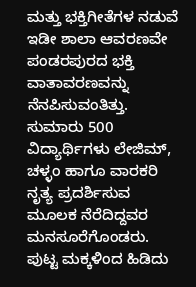ಮತ್ತು ಭಕ್ತಿಗೀತೆಗಳ ನಡುವೆ ಇಡೀ ಶಾಲಾ ಆವರಣವೇ ಪಂಡರಪುರದ ಭಕ್ತಿ ವಾತಾವರಣವನ್ನು ನೆನಪಿಸುವಂತಿತ್ತು. ಸುಮಾರು 500 ವಿದ್ಯಾರ್ಥಿಗಳು ಲೇಜಿಮ್, ಚಳ್ಳಂ ಹಾಗೂ ವಾರಕರಿ ನೃತ್ಯ ಪ್ರದರ್ಶಿಸುವ ಮೂಲಕ ನೆರೆದಿದ್ದವರ ಮನಸೂರೆಗೊಂಡರು. ಪುಟ್ಟ ಮಕ್ಕಳಿಂದ ಹಿಡಿದು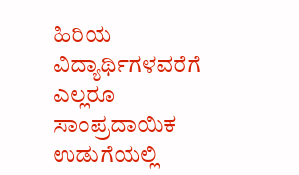ಹಿರಿಯ ವಿದ್ಯಾರ್ಥಿಗಳವರೆಗೆ ಎಲ್ಲರೂ ಸಾಂಪ್ರದಾಯಿಕ ಉಡುಗೆಯಲ್ಲಿ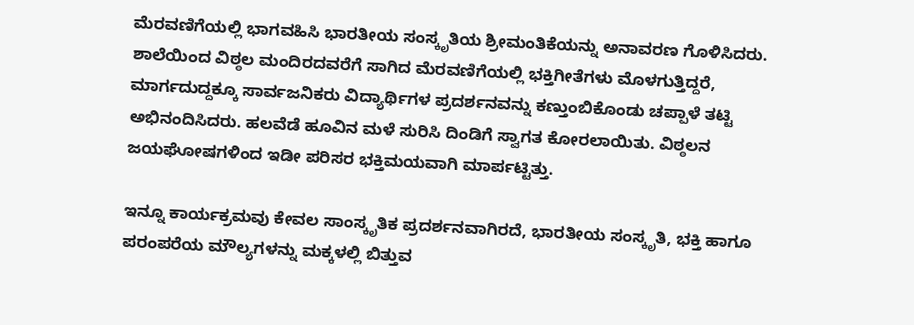ಮೆರವಣಿಗೆಯಲ್ಲಿ ಭಾಗವಹಿಸಿ ಭಾರತೀಯ ಸಂಸ್ಕೃತಿಯ ಶ್ರೀಮಂತಿಕೆಯನ್ನು ಅನಾವರಣ ಗೊಳಿಸಿದರು. ಶಾಲೆಯಿಂದ ವಿಠ್ಠಲ ಮಂದಿರದವರೆಗೆ ಸಾಗಿದ ಮೆರವಣಿಗೆಯಲ್ಲಿ ಭಕ್ತಿಗೀತೆಗಳು ಮೊಳಗುತ್ತಿದ್ದರೆ, ಮಾರ್ಗದುದ್ದಕ್ಕೂ ಸಾರ್ವಜನಿಕರು ವಿದ್ಯಾರ್ಥಿಗಳ ಪ್ರದರ್ಶನವನ್ನು ಕಣ್ತುಂಬಿಕೊಂಡು ಚಪ್ಪಾಳೆ ತಟ್ಟಿ ಅಭಿನಂದಿಸಿದರು. ಹಲವೆಡೆ ಹೂವಿನ ಮಳೆ ಸುರಿಸಿ ದಿಂಡಿಗೆ ಸ್ವಾಗತ ಕೋರಲಾಯಿತು. ವಿಠ್ಠಲನ ಜಯಘೋಷಗಳಿಂದ ಇಡೀ ಪರಿಸರ ಭಕ್ತಿಮಯವಾಗಿ ಮಾರ್ಪಟ್ಟಿತ್ತು.

ಇನ್ನೂ ಕಾರ್ಯಕ್ರಮವು ಕೇವಲ ಸಾಂಸ್ಕೃತಿಕ ಪ್ರದರ್ಶನವಾಗಿರದೆ, ಭಾರತೀಯ ಸಂಸ್ಕೃತಿ, ಭಕ್ತಿ ಹಾಗೂ ಪರಂಪರೆಯ ಮೌಲ್ಯಗಳನ್ನು ಮಕ್ಕಳಲ್ಲಿ ಬಿತ್ತುವ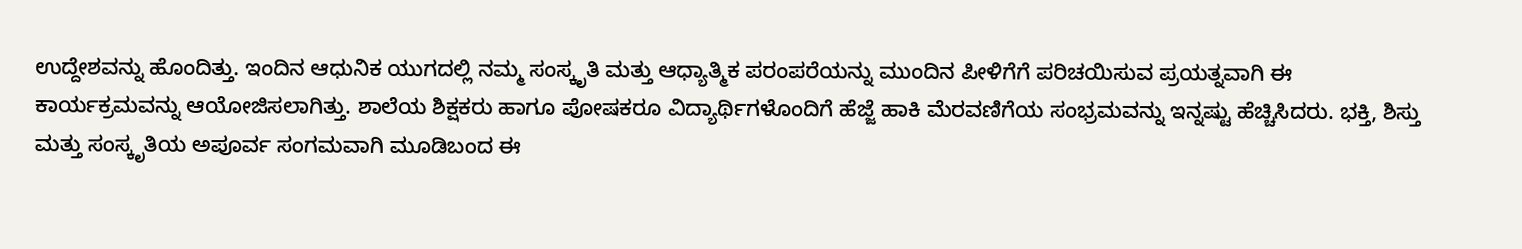ಉದ್ದೇಶವನ್ನು ಹೊಂದಿತ್ತು. ಇಂದಿನ ಆಧುನಿಕ ಯುಗದಲ್ಲಿ ನಮ್ಮ ಸಂಸ್ಕೃತಿ ಮತ್ತು ಆಧ್ಯಾತ್ಮಿಕ ಪರಂಪರೆಯನ್ನು ಮುಂದಿನ ಪೀಳಿಗೆಗೆ ಪರಿಚಯಿಸುವ ಪ್ರಯತ್ನವಾಗಿ ಈ ಕಾರ್ಯಕ್ರಮವನ್ನು ಆಯೋಜಿಸಲಾಗಿತ್ತು. ಶಾಲೆಯ ಶಿಕ್ಷಕರು ಹಾಗೂ ಪೋಷಕರೂ ವಿದ್ಯಾರ್ಥಿಗಳೊಂದಿಗೆ ಹೆಜ್ಜೆ ಹಾಕಿ ಮೆರವಣಿಗೆಯ ಸಂಭ್ರಮವನ್ನು ಇನ್ನಷ್ಟು ಹೆಚ್ಚಿಸಿದರು. ಭಕ್ತಿ, ಶಿಸ್ತು ಮತ್ತು ಸಂಸ್ಕೃತಿಯ ಅಪೂರ್ವ ಸಂಗಮವಾಗಿ ಮೂಡಿಬಂದ ಈ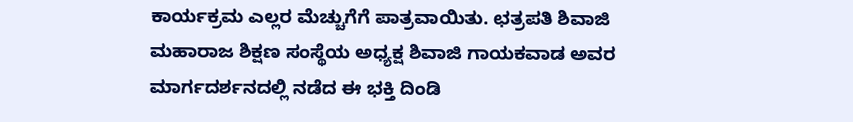ಕಾರ್ಯಕ್ರಮ ಎಲ್ಲರ ಮೆಚ್ಚುಗೆಗೆ ಪಾತ್ರವಾಯಿತು. ಛತ್ರಪತಿ ಶಿವಾಜಿ ಮಹಾರಾಜ ಶಿಕ್ಷಣ ಸಂಸ್ಥೆಯ ಅಧ್ಯಕ್ಷ ಶಿವಾಜಿ ಗಾಯಕವಾಡ ಅವರ ಮಾರ್ಗದರ್ಶನದಲ್ಲಿ ನಡೆದ ಈ ಭಕ್ತಿ ದಿಂಡಿ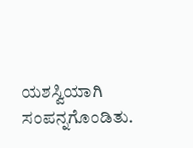ಯಶಸ್ವಿಯಾಗಿ ಸಂಪನ್ನಗೊಂಡಿತು.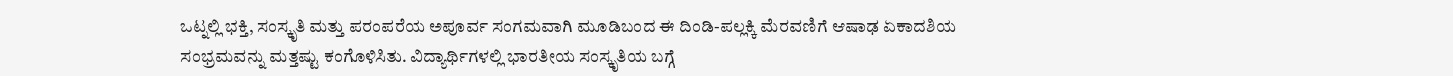ಒಟ್ನಲ್ಲಿ ಭಕ್ತಿ, ಸಂಸ್ಕೃತಿ ಮತ್ತು ಪರಂಪರೆಯ ಅಪೂರ್ವ ಸಂಗಮವಾಗಿ ಮೂಡಿಬಂದ ಈ ದಿಂಡಿ-ಪಲ್ಲಕ್ಕಿ ಮೆರವಣಿಗೆ ಆಷಾಢ ಏಕಾದಶಿಯ ಸಂಭ್ರಮವನ್ನು ಮತ್ತಷ್ಟು ಕಂಗೊಳಿಸಿತು. ವಿದ್ಯಾರ್ಥಿಗಳಲ್ಲಿ ಭಾರತೀಯ ಸಂಸ್ಕೃತಿಯ ಬಗ್ಗೆ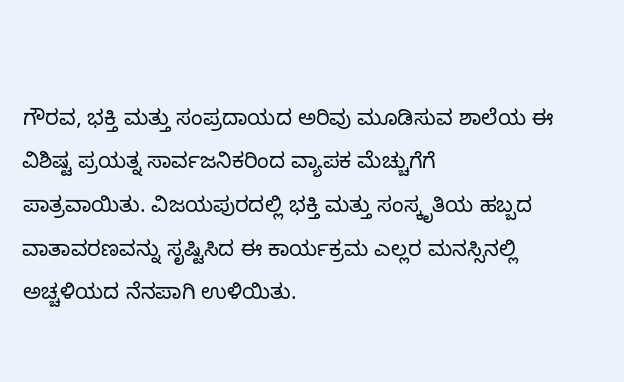ಗೌರವ, ಭಕ್ತಿ ಮತ್ತು ಸಂಪ್ರದಾಯದ ಅರಿವು ಮೂಡಿಸುವ ಶಾಲೆಯ ಈ ವಿಶಿಷ್ಟ ಪ್ರಯತ್ನ ಸಾರ್ವಜನಿಕರಿಂದ ವ್ಯಾಪಕ ಮೆಚ್ಚುಗೆಗೆ ಪಾತ್ರವಾಯಿತು. ವಿಜಯಪುರದಲ್ಲಿ ಭಕ್ತಿ ಮತ್ತು ಸಂಸ್ಕೃತಿಯ ಹಬ್ಬದ ವಾತಾವರಣವನ್ನು ಸೃಷ್ಟಿಸಿದ ಈ ಕಾರ್ಯಕ್ರಮ ಎಲ್ಲರ ಮನಸ್ಸಿನಲ್ಲಿ ಅಚ್ಚಳಿಯದ ನೆನಪಾಗಿ ಉಳಿಯಿತು.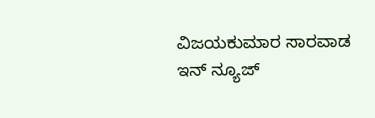ವಿಜಯಕುಮಾರ ಸಾರವಾಡ
ಇನ್ ನ್ಯೂಜ್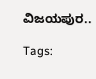ವಿಜಯಪುರ..

Tags: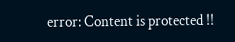error: Content is protected !!